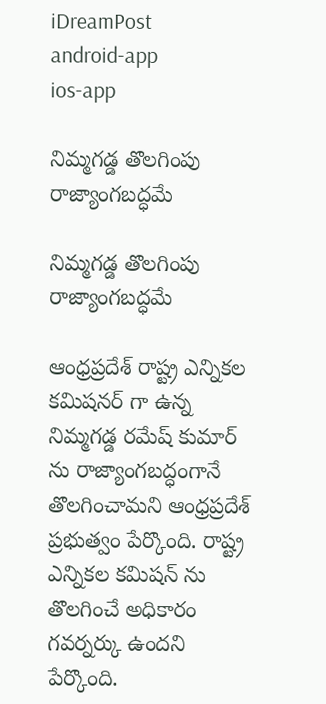iDreamPost
android-app
ios-app

నిమ్మగడ్డ తొలగింపు రాజ్యాంగబద్ధమే

నిమ్మగడ్డ తొలగింపు రాజ్యాంగబద్ధమే

ఆంధ్రప్రదేశ్ రాష్ట్ర ఎన్నికల కమిషనర్ గా ఉన్న నిమ్మగడ్డ రమేష్ కుమార్ ను రాజ్యాంగబద్ధంగానే తొలగించామని ఆంధ్రప్రదేశ్ ప్రభుత్వం పేర్కొంది. రాష్ట్ర ఎన్నికల కమిషన్ ను తొలగించే అధికారం గవర్నర్కు ఉందని పేర్కొంది.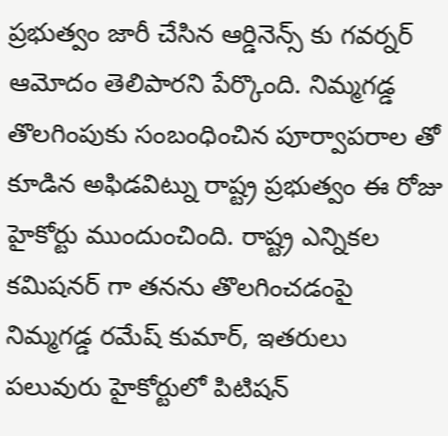ప్రభుత్వం జారీ చేసిన ఆర్డినెన్స్ కు గవర్నర్ ఆమోదం తెలిపారని పేర్కొంది. నిమ్మగడ్డ తొలగింపుకు సంబంధించిన పూర్వాపరాల తో కూడిన అఫిడవిట్ను రాష్ట్ర ప్రభుత్వం ఈ రోజు హైకోర్టు ముందుంచింది. రాష్ట్ర ఎన్నికల కమిషనర్ గా తనను తొలగించడంపై నిమ్మగడ్డ రమేష్ కుమార్, ఇతరులు పలువురు హైకోర్టులో పిటిషన్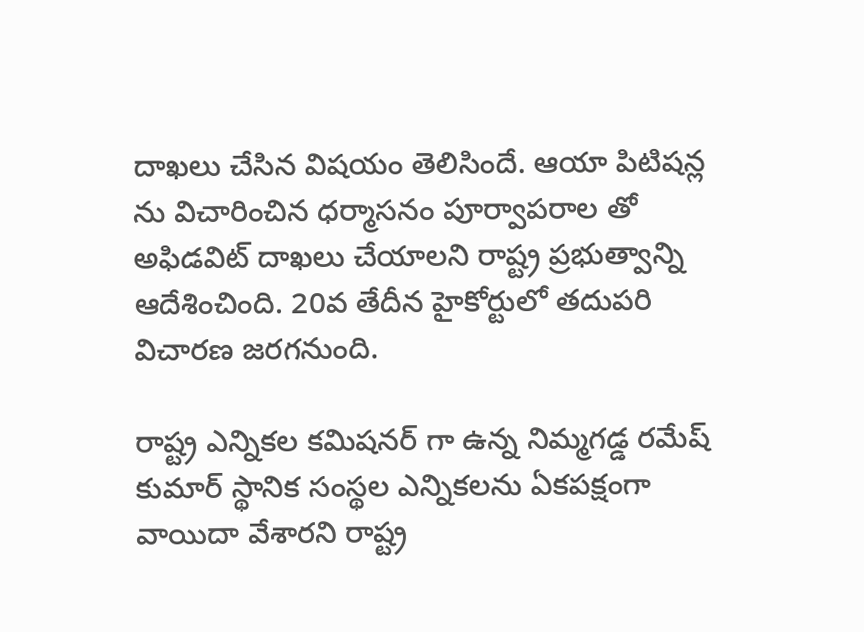దాఖలు చేసిన విషయం తెలిసిందే. ఆయా పిటిషన్ల ను విచారించిన ధర్మాసనం పూర్వాపరాల తో అఫిడవిట్ దాఖలు చేయాలని రాష్ట్ర ప్రభుత్వాన్ని ఆదేశించింది. 20వ తేదీన హైకోర్టులో తదుపరి విచారణ జరగనుంది.

రాష్ట్ర ఎన్నికల కమిషనర్ గా ఉన్న నిమ్మగడ్డ రమేష్ కుమార్ స్థానిక సంస్థల ఎన్నికలను ఏకపక్షంగా వాయిదా వేశారని రాష్ట్ర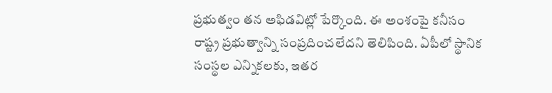ప్రభుత్వం తన అఫిడవిట్లో పేర్కొంది. ఈ అంశంపై కనీసం రాష్ట్ర ప్రభుత్వాన్ని సంప్రదించలేదని తెలిపింది. ఏపీలో స్థానిక సంస్థల ఎన్నికలకు, ఇతర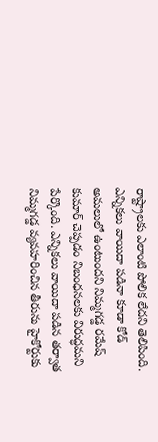రాష్ట్రాలకు ఎలాంటి పోలిక లేదని తెలిపింది. ఎన్నికలు వాయిదా పడినా కూడా కోడ్ అమలులో ఉంటుందని నిమ్మగడ్డ రమేష్ కుమార్ చెప్పడం నిబంధనలకు విరుద్ధమని పేర్కొంది. ఎన్నికలు వాయిదా పడిన తర్వాత నిమ్మగడ్డ వ్యవహరించిన తీరును హైకోర్టుకు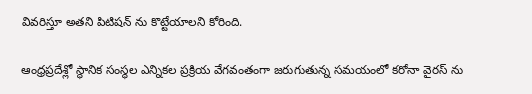వివరిస్తూ అతని పిటిషన్ ను కొట్టేయాలని కోరింది.

ఆంధ్రప్రదేశ్లో స్థానిక సంస్థల ఎన్నికల ప్రక్రియ వేగవంతంగా జరుగుతున్న సమయంలో కరోనా వైరస్ ను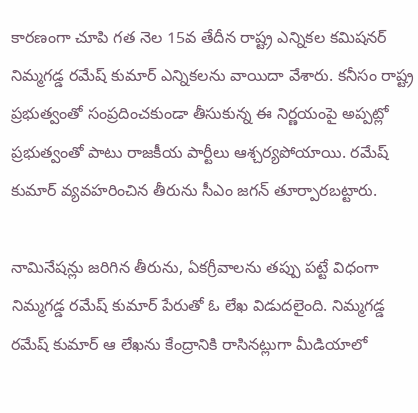కారణంగా చూపి గత నెల 15వ తేదీన రాష్ట్ర ఎన్నికల కమిషనర్ నిమ్మగడ్డ రమేష్ కుమార్ ఎన్నికలను వాయిదా వేశారు. కనీసం రాష్ట్ర ప్రభుత్వంతో సంప్రదించకుండా తీసుకున్న ఈ నిర్ణయంపై అప్పట్లో ప్రభుత్వంతో పాటు రాజకీయ పార్టీలు ఆశ్చర్యపోయాయి. రమేష్ కుమార్ వ్యవహరించిన తీరును సీఎం జగన్ తూర్పారబట్టారు.

నామినేషన్లు జరిగిన తీరును, ఏకగ్రీవాలను తప్పు పట్టే విధంగా నిమ్మగడ్డ రమేష్ కుమార్ పేరుతో ఓ లేఖ విడుదలైంది. నిమ్మగడ్డ రమేష్ కుమార్ ఆ లేఖను కేంద్రానికి రాసినట్లుగా మీడియాలో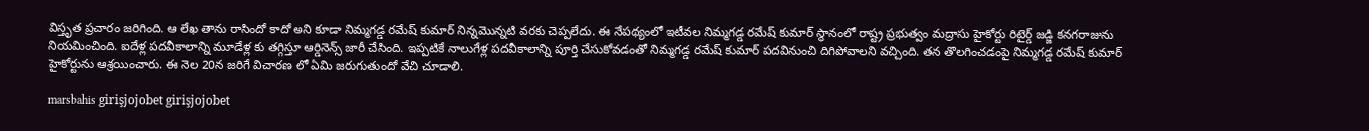విస్తృత ప్రచారం జరిగింది. ఆ లేఖ తాను రాసిందో కాదో అని కూడా నిమ్మగడ్డ రమేష్ కుమార్ నిన్నమొన్నటి వరకు చెప్పలేదు. ఈ నేపథ్యంలో ఇటీవల నిమ్మగడ్డ రమేష్ కుమార్ స్థానంలో రాష్ట్ర ప్రభుత్వం మద్రాసు హైకోర్టు రిటైర్డ్ జడ్జి కనగరాజును నియమించింది. ఐదేళ్ల పదవీకాలాన్ని మూడేళ్ల కు తగ్గిస్తూ ఆర్డినెన్స్ జారీ చేసింది. ఇప్పటికే నాలుగేళ్ల పదవీకాలాన్ని పూర్తి చేసుకోవడంతో నిమ్మగడ్డ రమేష్ కుమార్ పదవినుంచి దిగిపోవాలని వచ్చింది. తన తొలగించడంపై నిమ్మగడ్డ రమేష్ కుమార్ హైకోర్టును ఆశ్రయించారు. ఈ నెల 20న జరిగే విచారణ లో ఏమి జరుగుతుందో వేచి చూడాలి.

marsbahis girişjojobet girişjojobet